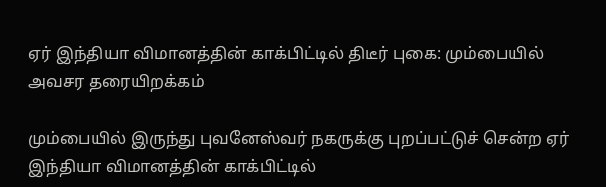ஏர் இந்தியா விமானத்தின் காக்பிட்டில் திடீர் புகை: மும்பையில் அவசர தரையிறக்கம்

மும்பையில் இருந்து புவனேஸ்வர் நகருக்கு புறப்பட்டுச் சென்ற ஏர் இந்தியா விமானத்தின் காக்பிட்டில்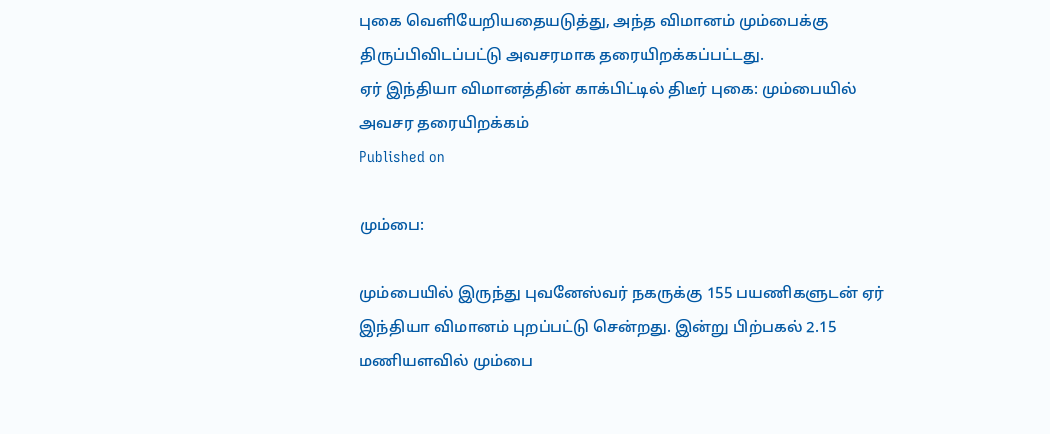புகை வெளியேறியதையடுத்து, அந்த விமானம் மும்பைக்கு திருப்பிவிடப்பட்டு அவசரமாக தரையிறக்கப்பட்டது.
ஏர் இந்தியா விமானத்தின் காக்பிட்டில் திடீர் புகை: மும்பையில் அவசர தரையிறக்கம்
Published on

மும்பை:

மும்பையில் இருந்து புவனேஸ்வர் நகருக்கு 155 பயணிகளுடன் ஏர் இந்தியா விமானம் புறப்பட்டு சென்றது. இன்று பிற்பகல் 2.15 மணியளவில் மும்பை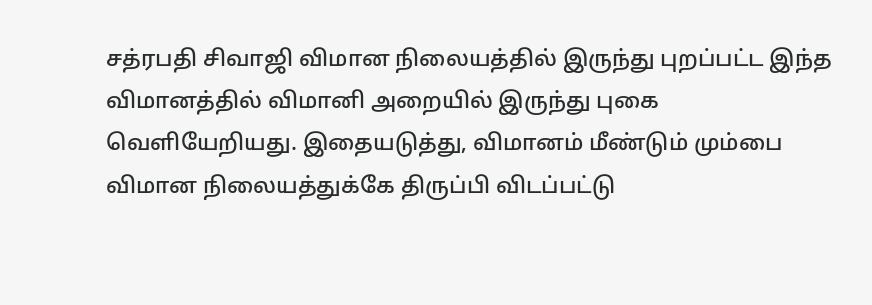சத்ரபதி சிவாஜி விமான நிலையத்தில் இருந்து புறப்பட்ட இந்த விமானத்தில் விமானி அறையில் இருந்து புகை வெளியேறியது. இதையடுத்து, விமானம் மீண்டும் மும்பை விமான நிலையத்துக்கே திருப்பி விடப்பட்டு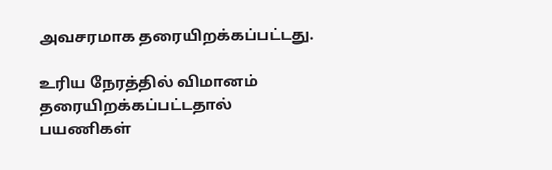அவசரமாக தரையிறக்கப்பட்டது.

உரிய நேரத்தில் விமானம் தரையிறக்கப்பட்டதால் பயணிகள்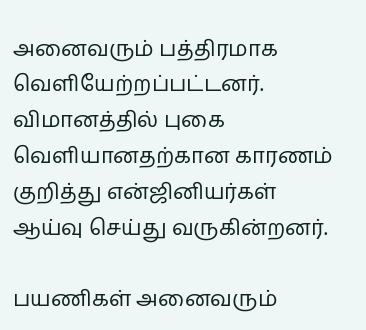அனைவரும் பத்திரமாக வெளியேற்றப்பட்டனர். விமானத்தில் புகை வெளியானதற்கான காரணம் குறித்து என்ஜினியர்கள் ஆய்வு செய்து வருகின்றனர்.

பயணிகள் அனைவரும்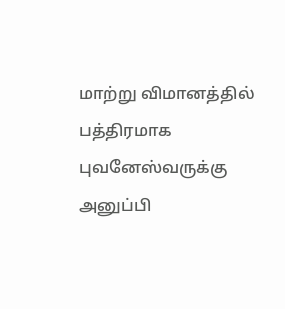மாற்று விமானத்தில் பத்திரமாக புவனேஸ்வருக்கு அனுப்பி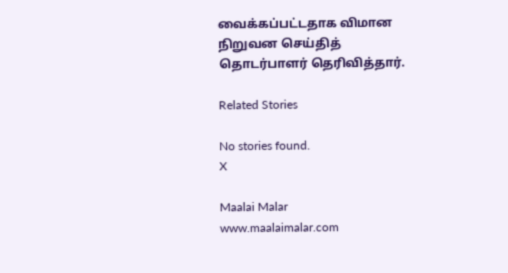வைக்கப்பட்டதாக விமான நிறுவன செய்தித் தொடர்பாளர் தெரிவித்தார்.

Related Stories

No stories found.
X

Maalai Malar
www.maalaimalar.com